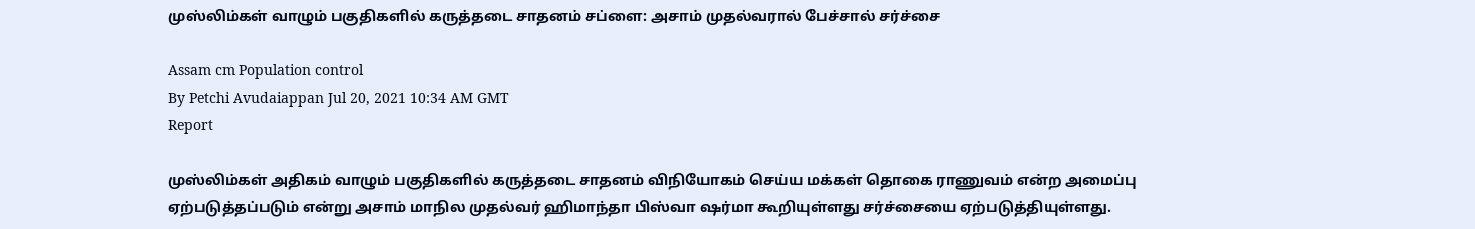முஸ்லிம்கள் வாழும் பகுதிகளில் கருத்தடை சாதனம் சப்ளை: அசாம் முதல்வரால் பேச்சால் சர்ச்சை

Assam cm Population control
By Petchi Avudaiappan Jul 20, 2021 10:34 AM GMT
Report

முஸ்லிம்கள் அதிகம் வாழும் பகுதிகளில் கருத்தடை சாதனம் விநியோகம் செய்ய மக்கள் தொகை ராணுவம் என்ற அமைப்பு ஏற்படுத்தப்படும் என்று அசாம் மாநில முதல்வர் ஹிமாந்தா பிஸ்வா ஷர்மா கூறியுள்ளது சர்ச்சையை ஏற்படுத்தியுள்ளது.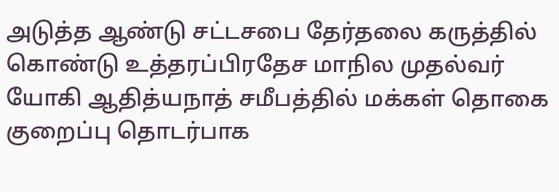அடுத்த ஆண்டு சட்டசபை தேர்தலை கருத்தில் கொண்டு உத்தரப்பிரதேச மாநில முதல்வர் யோகி ஆதித்யநாத் சமீபத்தில் மக்கள் தொகை குறைப்பு தொடர்பாக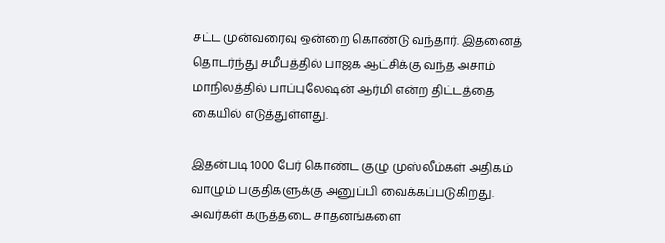சட்ட முன்வரைவு ஒன்றை கொண்டு வந்தார். இதனைத் தொடர்ந்து சமீபத்தில் பாஜக ஆட்சிக்கு வந்த அசாம் மாநிலத்தில் பாப்புலேஷன் ஆர்மி என்ற திட்டத்தை கையில் எடுத்துள்ளது.

இதன்படி 1000 பேர் கொண்ட குழு முஸ்லீம்கள் அதிகம் வாழும் பகுதிகளுக்கு அனுப்பி வைக்கப்படுகிறது. அவர்கள் கருத்தடை சாதனங்களை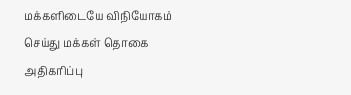மக்களிடையே விநியோகம் செய்து மக்கள் தொகை அதிகரிப்பு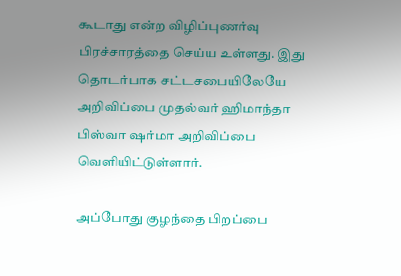கூடாது என்ற விழிப்புணர்வு பிரச்சாரத்தை செய்ய உள்ளது. இது தொடர்பாக சட்டசபையிலேயே அறிவிப்பை முதல்வர் ஹிமாந்தா பிஸ்வா ஷர்மா அறிவிப்பை வெளியிட்டுள்ளார்.

அப்போது குழந்தை பிறப்பை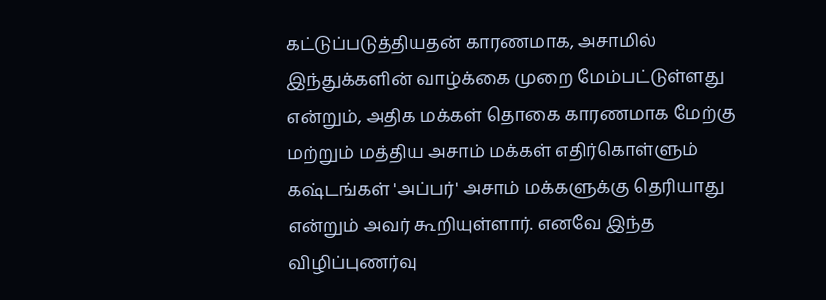கட்டுப்படுத்தியதன் காரணமாக, அசாமில் இந்துக்களின் வாழ்க்கை முறை மேம்பட்டுள்ளது என்றும், அதிக மக்கள் தொகை காரணமாக மேற்கு மற்றும் மத்திய அசாம் மக்கள் எதிர்கொள்ளும் கஷ்டங்கள் 'அப்பர்' அசாம் மக்களுக்கு தெரியாது என்றும் அவர் கூறியுள்ளார். எனவே இந்த விழிப்புணர்வு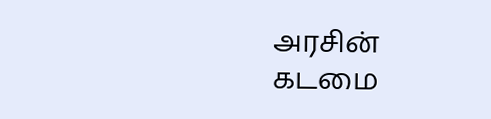அரசின் கடமை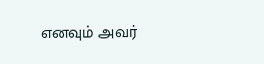எனவும் அவர்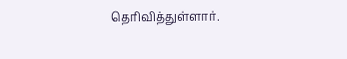தெரிவித்துள்ளார்.